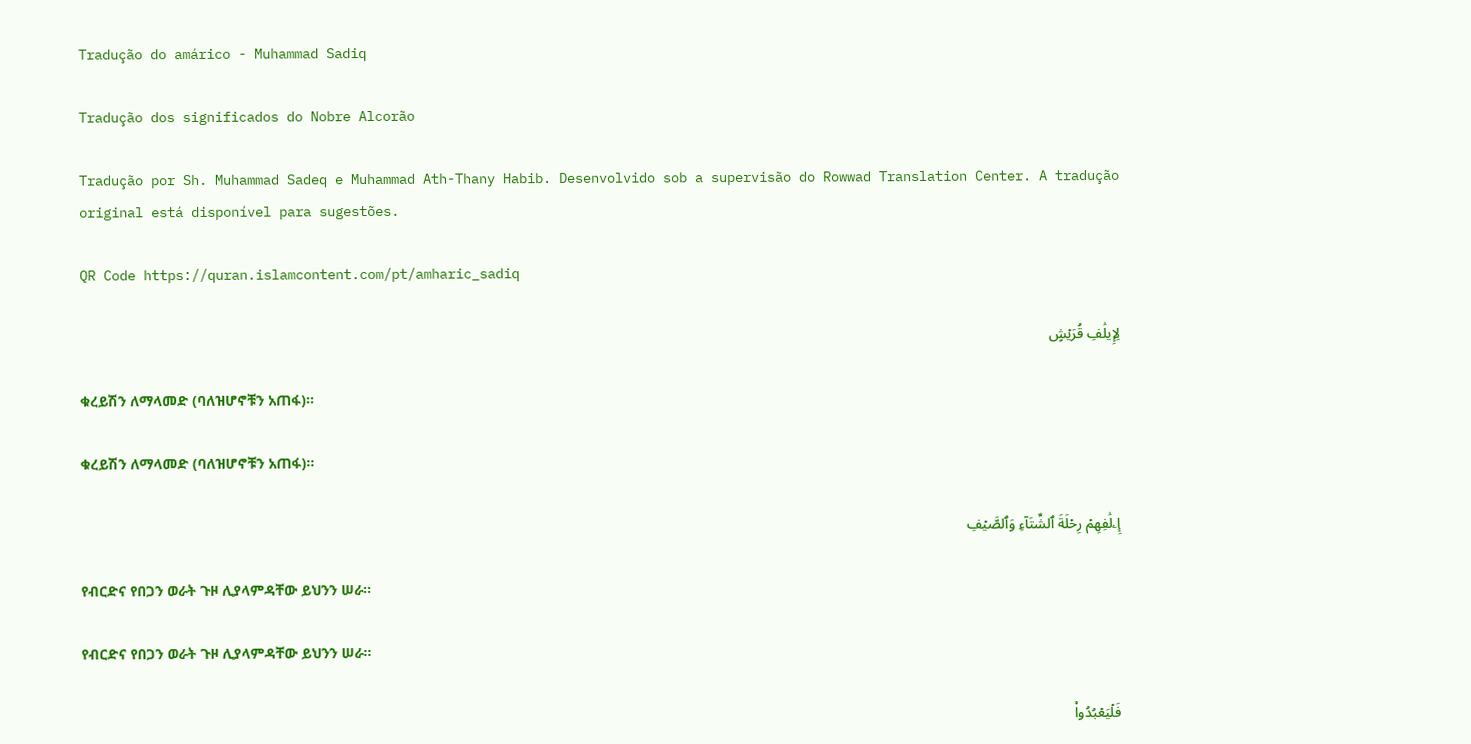Tradução do amárico - Muhammad Sadiq

Tradução dos significados do Nobre Alcorão

Tradução por Sh. Muhammad Sadeq e Muhammad Ath-Thany Habib. Desenvolvido sob a supervisão do Rowwad Translation Center. A tradução original está disponível para sugestões.

QR Code https://quran.islamcontent.com/pt/amharic_sadiq

لِإِيلَٰفِ قُرَيۡشٍ

ቁረይሽን ለማላመድ (ባለዝሆኖቹን አጠፋ)፡፡

ቁረይሽን ለማላመድ (ባለዝሆኖቹን አጠፋ)፡፡

إِۦلَٰفِهِمۡ رِحۡلَةَ ٱلشِّتَآءِ وَٱلصَّيۡفِ

የብርድና የበጋን ወራት ጉዞ ሊያላምዳቸው ይህንን ሠራ፡፡

የብርድና የበጋን ወራት ጉዞ ሊያላምዳቸው ይህንን ሠራ፡፡

فَلۡيَعۡبُدُواْ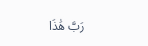رَبَّ هَٰذَا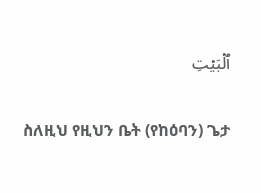ٱلۡبَيۡتِ

ስለዚህ የዚህን ቤት (የከዕባን) ጌታ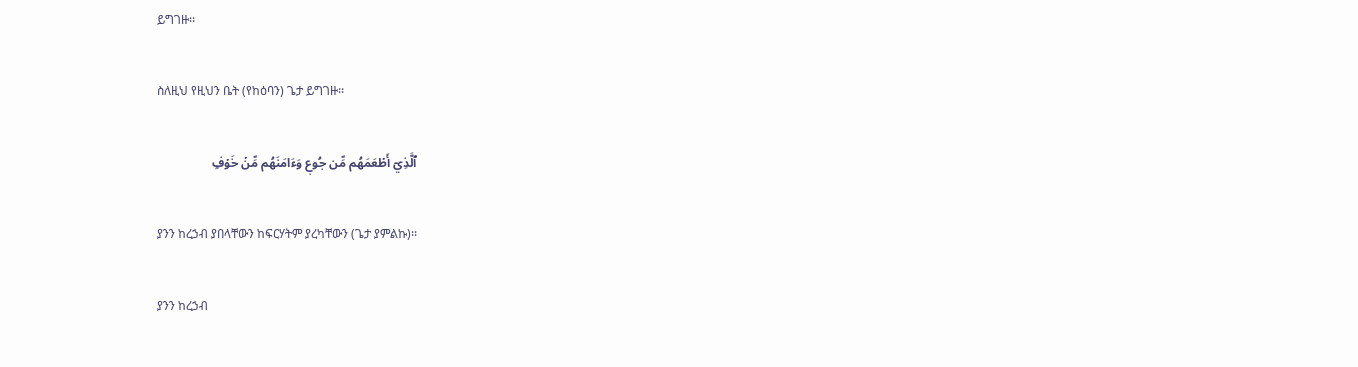ይግገዙ፡፡

ስለዚህ የዚህን ቤት (የከዕባን) ጌታ ይግገዙ፡፡

ٱلَّذِيٓ أَطۡعَمَهُم مِّن جُوعٖ وَءَامَنَهُم مِّنۡ خَوۡفِۭ

ያንን ከረኃብ ያበላቸውን ከፍርሃትም ያረካቸውን (ጌታ ያምልኩ)፡፡

ያንን ከረኃብ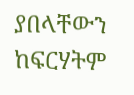ያበላቸውን ከፍርሃትም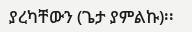ያረካቸውን (ጌታ ያምልኩ)፡፡